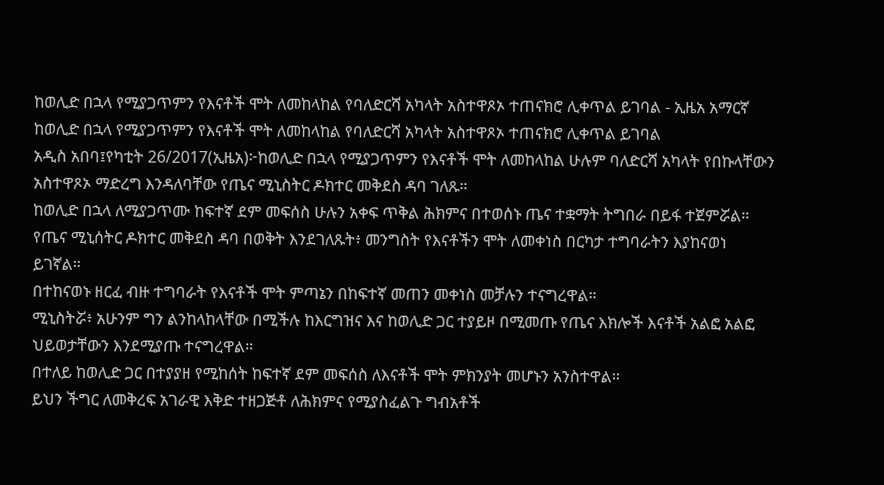ከወሊድ በኋላ የሚያጋጥምን የእናቶች ሞት ለመከላከል የባለድርሻ አካላት አስተዋጾኦ ተጠናክሮ ሊቀጥል ይገባል - ኢዜአ አማርኛ
ከወሊድ በኋላ የሚያጋጥምን የእናቶች ሞት ለመከላከል የባለድርሻ አካላት አስተዋጾኦ ተጠናክሮ ሊቀጥል ይገባል
አዲስ አበባ፤የካቲት 26/2017(ኢዜአ)፦ከወሊድ በኋላ የሚያጋጥምን የእናቶች ሞት ለመከላከል ሁሉም ባለድርሻ አካላት የበኩላቸውን አስተዋጾኦ ማድረግ እንዳለባቸው የጤና ሚኒስትር ዶክተር መቅደስ ዳባ ገለጹ።
ከወሊድ በኋላ ለሚያጋጥሙ ከፍተኛ ደም መፍሰስ ሁሉን አቀፍ ጥቅል ሕክምና በተወሰኑ ጤና ተቋማት ትግበራ በይፋ ተጀምሯል።
የጤና ሚኒሰትር ዶክተር መቅደስ ዳባ በወቅት እንደገለጹት፥ መንግስት የእናቶችን ሞት ለመቀነስ በርካታ ተግባራትን እያከናወነ ይገኛል።
በተከናወኑ ዘርፈ ብዙ ተግባራት የእናቶች ሞት ምጣኔን በከፍተኛ መጠን መቀነስ መቻሉን ተናግረዋል።
ሚኒስትሯ፥ አሁንም ግን ልንከላከላቸው በሚችሉ ከእርግዝና እና ከወሊድ ጋር ተያይዞ በሚመጡ የጤና እክሎች እናቶች አልፎ አልፎ ህይወታቸውን እንደሚያጡ ተናግረዋል።
በተለይ ከወሊድ ጋር በተያያዘ የሚከሰት ከፍተኛ ደም መፍሰስ ለእናቶች ሞት ምክንያት መሆኑን አንስተዋል።
ይህን ችግር ለመቅረፍ አገራዊ እቅድ ተዘጋጅቶ ለሕክምና የሚያስፈልጉ ግብአቶች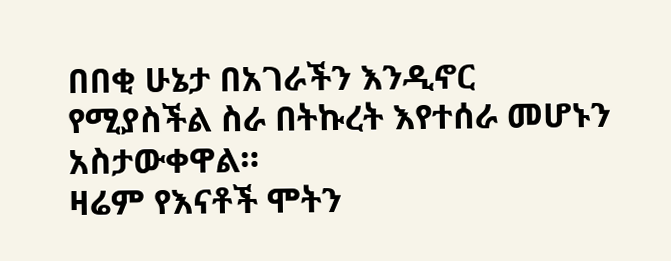በበቂ ሁኔታ በአገራችን እንዲኖር የሚያስችል ስራ በትኩረት እየተሰራ መሆኑን አስታውቀዋል።
ዛሬም የእናቶች ሞትን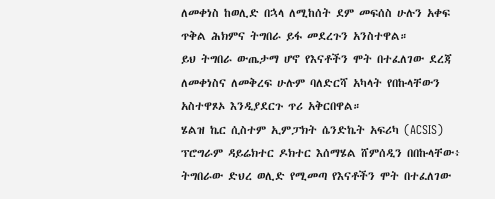ለመቀነስ ከወሊድ በኋላ ለሚከሰት ደም መፍሰስ ሁሉን አቀፍ ጥቅል ሕክምና ትግበራ ይፋ መደረጉን አንስተዋል።
ይህ ትግበራ ውጤታማ ሆኖ የእናቶችን ሞት በተፈለገው ደረጃ ለመቀነስና ለመቅረፍ ሁሉም ባለድርሻ አካላት የበኩላቸውን አስተዋጾኦ እንዲያደርጉ ጥሪ አቅርበዋል።
ሄልዝ ኬር ሲስተም ኢምፓክት ሴንድኬት አፍሪካ (ACSIS) ፕሮግራም ዳይሬክተር ዶክተር እሰማሄል ሸምሰዲን በበኩላቸው፥ ትግበራው ድህረ ወሊድ የሚመጣ የእናቶችን ሞት በተፈለገው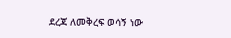ደረጃ ለመቅረፍ ወሳኝ ነው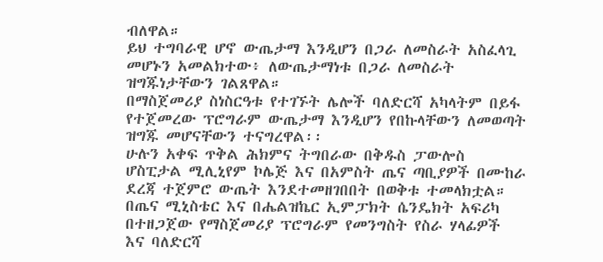ብለዋል።
ይህ ተግባራዊ ሆኖ ውጤታማ እንዲሆን በጋራ ለመስራት አስፈላጊ መሆኑን አመልክተው፥ ለውጤታማነቱ በጋራ ለመስራት ዝግጁነታቸውን ገልጸዋል።
በማስጀመሪያ ስነስርዓቱ የተገኙት ሌሎች ባለድርሻ አካላትም በይፋ የተጀመረው ፕሮግራም ውጤታማ እንዲሆን የበኩላቸውን ለመወጣት ዝግጁ መሆናቸውን ተናግረዋል፡፡
ሁሉን አቀፍ ጥቅል ሕክምና ትግበራው በቅዱስ ፓውሎስ ሆስፒታል ሚሊኒየም ኮሌጅ እና በአምስት ጤና ጣቢያዎች በሙከራ ደረጃ ተጀምሮ ውጤት እንደተመዘገበበት በወቅቱ ተመላክቷል።
በጤና ሚኒስቴር እና በሔልዝኬር ኢምፓክት ሴንዴክት አፍሪካ በተዘጋጀው የማስጀመሪያ ፕሮግራም የመንግስት የስራ ሃላፊዎች እና ባለድርሻ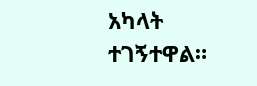አካላት ተገኝተዋል።